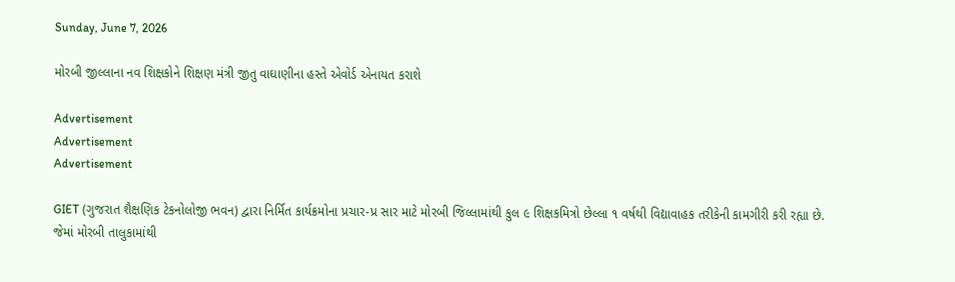Sunday, June 7, 2026

મોરબી જીલ્લાના નવ શિક્ષકોને શિક્ષણ મંત્રી જીતુ વાઘાણીના હસ્તે એવોર્ડ એનાયત કરાશે

Advertisement
Advertisement
Advertisement

GIET (ગુજરાત શૈક્ષણિક ટેકનોલોજી ભવન) દ્વારા નિર્મિત કાર્યક્રમોના પ્રચાર-પ્ર સાર માટે મોરબી જિલ્લામાંથી કુલ ૯ શિક્ષકમિત્રો છેલ્લા ૧ વર્ષથી વિદ્યાવાહક તરીકેની કામગીરી કરી રહ્યા છે.
જેમાં મોરબી તાલુકામાંથી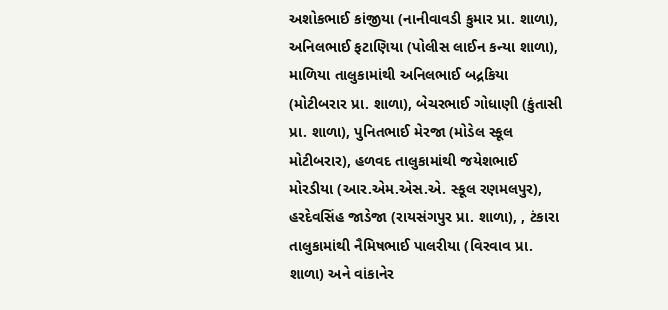અશોકભાઈ કાંજીયા (નાનીવાવડી કુમાર પ્રા. શાળા), અનિલભાઈ ફટાણિયા (પોલીસ લાઈન કન્યા શાળા), માળિયા તાલુકામાંથી અનિલભાઈ બદ્રકિયા (મોટીબરાર પ્રા. શાળા), બેચરભાઈ ગોધાણી (કુંતાસી પ્રા. શાળા), પુનિતભાઈ મેરજા (મોડેલ સ્કૂલ મોટીબરાર), હળવદ તાલુકામાંથી જયેશભાઈ મોરડીયા (આર.એમ.એસ.એ. સ્કૂલ રણમલપુર), હરદેવસિંહ જાડેજા (રાયસંગપુર પ્રા. શાળા), , ટંકારા તાલુકામાંથી નૈમિષભાઈ પાલરીયા (વિરવાવ પ્રા. શાળા) અને વાંકાનેર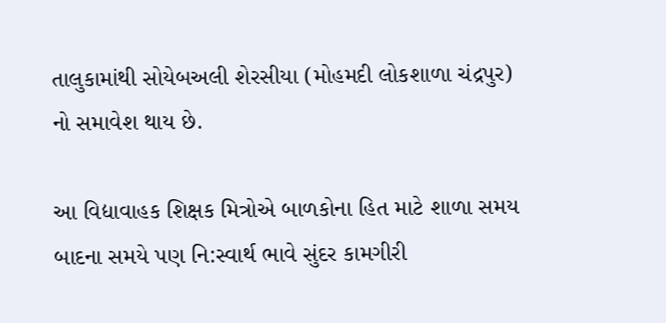તાલુકામાંથી સોયેબઅલી શેરસીયા (મોહમદી લોકશાળા ચંદ્રપુર) નો સમાવેશ થાય છે.

આ વિદ્યાવાહક શિક્ષક મિત્રોએ બાળકોના હિત માટે શાળા સમય બાદના સમયે પણ નિ:સ્વાર્થ ભાવે સુંદર કામગીરી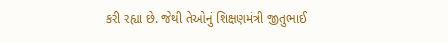કરી રહ્યા છે. જેથી તેઓનું શિક્ષણમંત્રી જીતુભાઈ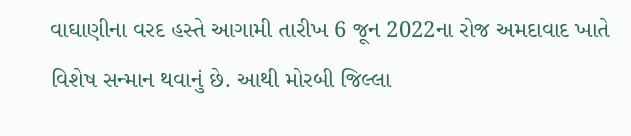વાઘાણીના વરદ હસ્તે આગામી તારીખ 6 જૂન 2022ના રોજ અમદાવાદ ખાતે વિશેષ સન્માન થવાનું છે. આથી મોરબી જિલ્લા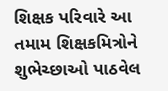શિક્ષક પરિવારે આ તમામ શિક્ષકમિત્રોને શુભેચ્છાઓ પાઠવેલ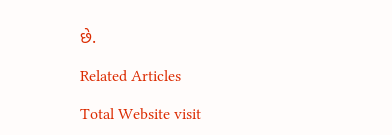છે.

Related Articles

Total Website visit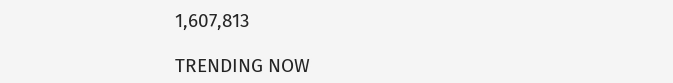1,607,813

TRENDING NOW